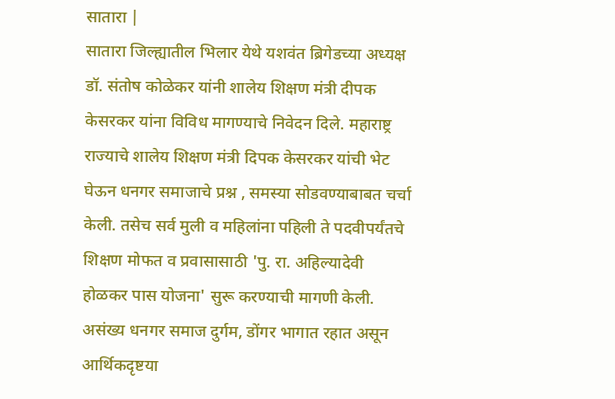सातारा |
सातारा जिल्ह्यातील भिलार येथे यशवंत ब्रिगेडच्या अध्यक्ष डॉ. संतोष कोळेकर यांनी शालेय शिक्षण मंत्री दीपक केसरकर यांना विविध मागण्याचे निवेदन दिले. महाराष्ट्र राज्याचे शालेय शिक्षण मंत्री दिपक केसरकर यांची भेट घेऊन धनगर समाजाचे प्रश्न , समस्या सोडवण्याबाबत चर्चा केली. तसेच सर्व मुली व महिलांना पहिली ते पदवीपर्यंतचे शिक्षण मोफत व प्रवासासाठी 'पु. रा. अहिल्यादेवी होळकर पास योजना' सुरू करण्याची मागणी केली.
असंख्य धनगर समाज दुर्गम, डोंगर भागात रहात असून आर्थिकदृष्टया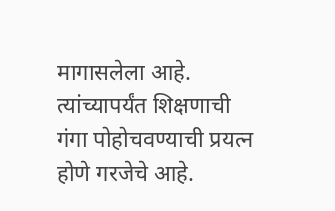मागासलेला आहे. त्यांच्यापर्यंत शिक्षणाची गंगा पोहोचवण्याची प्रयत्न होणे गरजेचे आहे.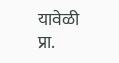यावेळी प्रा.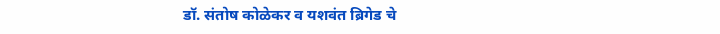डॉ. संतोष कोळेकर व यशवंत ब्रिगेड चे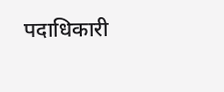पदाधिकारी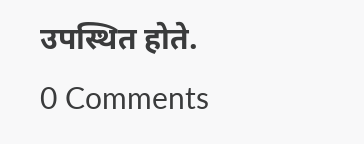उपस्थित होते.
0 Comments